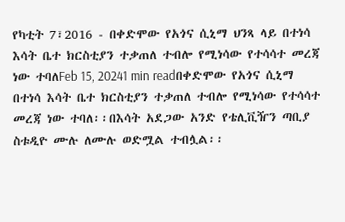የካቲት 7፣2016 - በቀድሞው የአጎና ሲኒማ ህንጻ ላይ በተነሳ እሳት ቤተ ክርስቲያን ተቃጠለ ተብሎ የሚነሳው የተሳሳተ መረጃ ነው ተባለFeb 15, 20241 min readበቀድሞው የአጎና ሲኒማ በተነሳ እሳት ቤተ ክርስቲያን ተቃጠለ ተብሎ የሚነሳው የተሳሳተ መረጃ ነው ተባለ፡፡በእሳት አደጋው አንድ የቴሊቪዥን ጣቢያ ስቱዲዮ ሙሉ ለሙሉ ወድሟል ተብሏል፡፡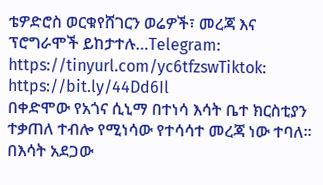ቴዎድሮስ ወርቁየሸገርን ወሬዎች፣ መረጃ እና ፕሮግራሞች ይከታተሉ…Telegram: https://tinyurl.com/yc6tfzswTiktok: https://bit.ly/44Dd6Il
በቀድሞው የአጎና ሲኒማ በተነሳ እሳት ቤተ ክርስቲያን ተቃጠለ ተብሎ የሚነሳው የተሳሳተ መረጃ ነው ተባለ፡፡በእሳት አደጋው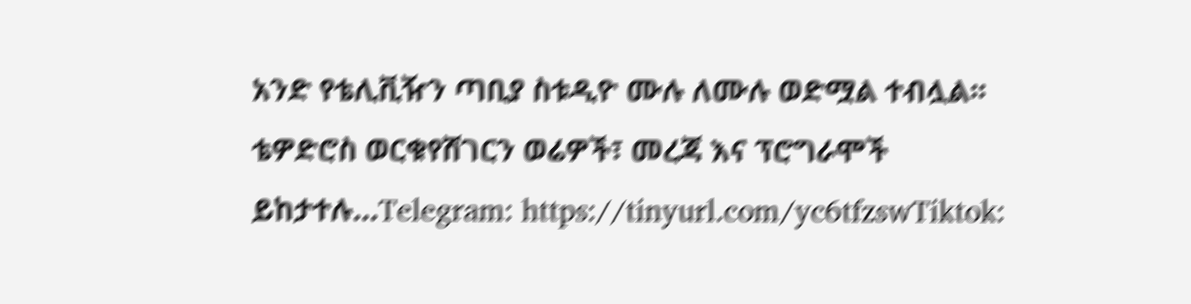አንድ የቴሊቪዥን ጣቢያ ስቱዲዮ ሙሉ ለሙሉ ወድሟል ተብሏል፡፡ቴዎድሮስ ወርቁየሸገርን ወሬዎች፣ መረጃ እና ፕሮግራሞች ይከታተሉ…Telegram: https://tinyurl.com/yc6tfzswTiktok: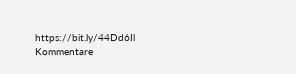https://bit.ly/44Dd6Il
Kommentare